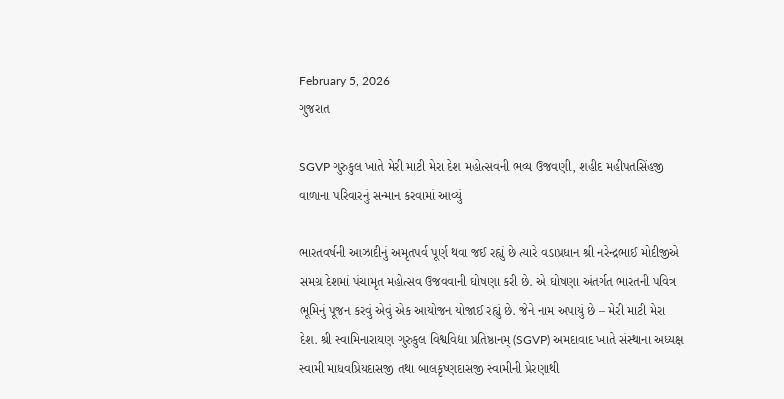February 5, 2026
ગુજરાત

SGVP ગુરુકુલ ખાતે મેરી માટી મેરા દેશ મહોત્સવની ભવ્ય ઉજવણી, શહીદ મહીપતસિંહજી વાળાના પરિવારનું સન્માન કરવામાં આવ્યું

ભારતવર્ષની આઝાદીનું અમૃતપર્વ પૂર્ણ થવા જઈ રહ્યું છે ત્યારે વડાપ્રધાન શ્રી નરેન્દ્રભાઈ મોદીજીએ સમગ્ર દેશમાં પંચામૃત મહોત્સવ ઉજવવાની ઘોષણા કરી છે. એ ઘોષણા અંતર્ગત ભારતની પવિત્ર ભૂમિનું પૂજન કરવું એવું એક આયોજન યોજાઈ રહ્યું છે. જેને નામ અપાયું છે – મેરી માટી મેરા દેશ. શ્રી સ્વામિનારાયણ ગુરુકુલ વિશ્વવિદ્યા પ્રતિષ્ઠાનમ્ (SGVP) અમદાવાદ ખાતે સંસ્થાના અધ્યક્ષ સ્વામી માધવપ્રિયદાસજી તથા બાલકૃષ્ણદાસજી સ્વામીની પ્રેરણાથી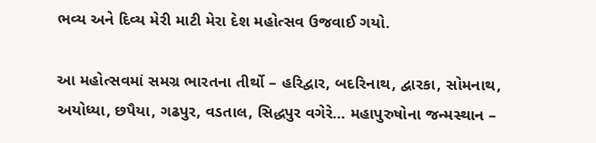ભવ્ય અને દિવ્ય મેરી માટી મેરા દેશ મહોત્સવ ઉજવાઈ ગયો.

આ મહોત્સવમાં સમગ્ર ભારતના તીર્થો – હરિદ્વાર, બદરિનાથ, દ્વારકા, સોમનાથ, અયોધ્યા, છપૈયા, ગઢપુર, વડતાલ, સિદ્ધપુર વગેરે… મહાપુરુષોના જન્મસ્થાન –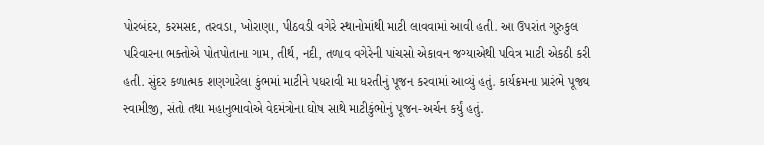પોરબંદર, કરમસદ, તરવડા, ખોરાણા, પીઠવડી વગેરે સ્થાનોમાંથી માટી લાવવામાં આવી હતી. આ ઉપરાંત ગુરુકુલ પરિવારના ભક્તોએ પોતપોતાના ગામ, તીર્થ, નદી, તળાવ વગેરેની પાંચસો એકાવન જગ્યાએથી પવિત્ર માટી એકઠી કરી હતી. સુંદર કળાત્મક શણગારેલા કુંભમાં માટીને પધરાવી મા ધરતીનું પૂજન કરવામાં આવ્યું હતું. કાર્યક્રમના પ્રારંભે પૂજ્ય સ્વામીજી, સંતો તથા મહાનુભાવોએ વેદમંત્રોના ઘોષ સાથે માટીકુંભોનું પૂજન-અર્ચન કર્યું હતું.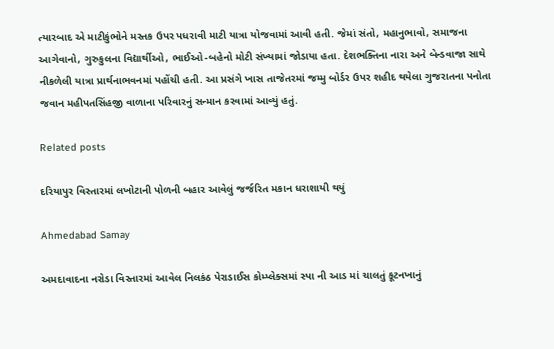ત્યારબાદ એ માટીકુંભોને મસ્તક ઉપર પધરાવી માટી યાત્રા યોજવામાં આવી હતી. જેમાં સંતો, મહાનુભાવો, સમાજના આગેવાનો, ગુરુકુલના વિદ્યાર્થીઓ, ભાઈઓ-બહેનો મોટી સંખ્યામાં જોડાયા હતા. દેશભક્તિના નારા અને બેન્ડવાજા સાથે નીકળેલી યાત્રા પ્રાર્થનાભવનમાં પહોંચી હતી. આ પ્રસંગે ખાસ તાજેતરમાં જમ્મુ બોર્ડર ઉપર શહીદ થયેલા ગુજરાતના પનોતા જવાન મહીપતસિંહજી વાળાના પરિવારનું સન્માન કરવામાં આવ્યું હતું.

Related posts

દરિયાપુર વિસ્તારમાં લખોટાની પોળની બહાર આવેલું જર્જરિત મકાન ધરાશાયી થયું

Ahmedabad Samay

અમદાવાદના નરોડા વિસ્તારમાં આવેલ નિલકંઠ પેરાડાઈસ કોમ્પ્લેક્સમાં સ્પા ની આડ માં ચાલતું કૂટનખાનું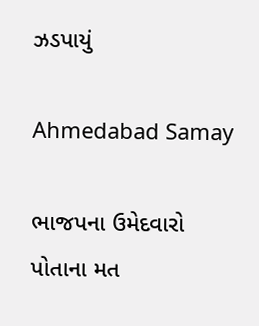ઝડપાયું

Ahmedabad Samay

ભાજપના ઉમેદવારો પોતાના મત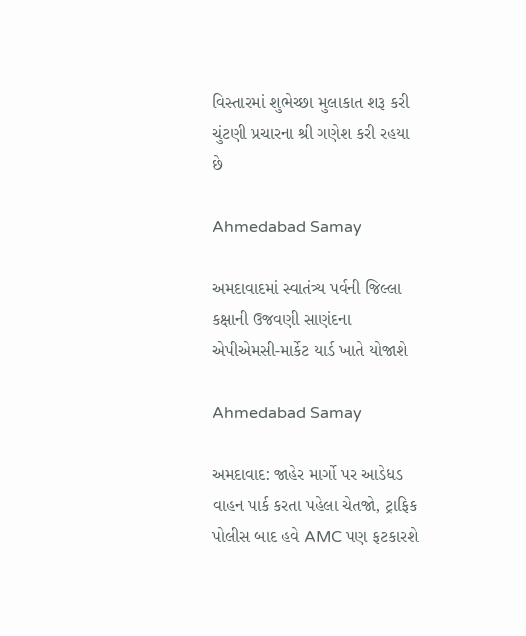વિસ્‍તારમાં શુભેચ્‍છા મુલાકાત શરૂ કરી ચુંટણી પ્રચારના શ્રી ગણેશ કરી રહયા છે

Ahmedabad Samay

અમદાવાદમાં સ્વાતંત્ર્ય પર્વની જિલ્લા કક્ષાની ઉજવણી સાણંદના એપીએમસી-માર્કેટ યાર્ડ ખાતે યોજાશે

Ahmedabad Samay

અમદાવાદ: જાહેર માર્ગો પર આડેધડ વાહન પાર્ક કરતા પહેલા ચેતજો, ટ્રાફિક પોલીસ બાદ હવે AMC પણ ફટકારશે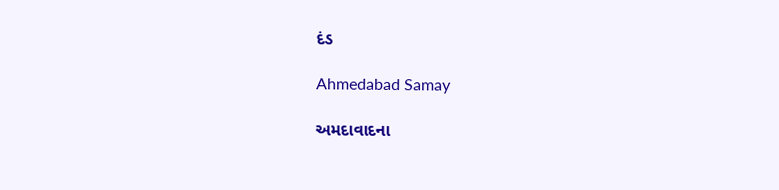દંડ

Ahmedabad Samay

અમદાવાદના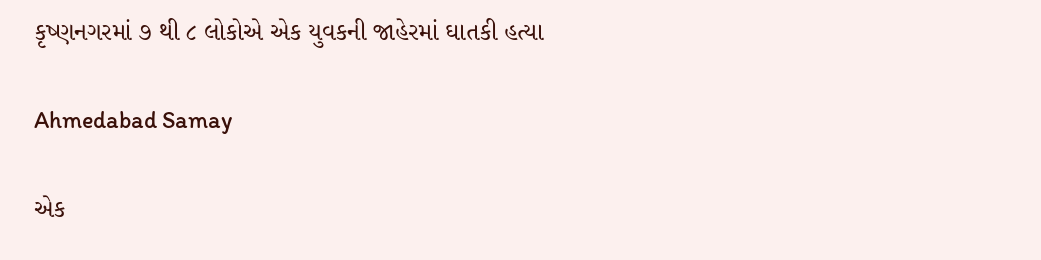કૃષ્ણનગરમાં ૭ થી ૮ લોકોએ એક યુવકની જાહેરમાં ઘાતકી હત્યા

Ahmedabad Samay

એક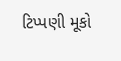ટિપ્પણી મૂકો